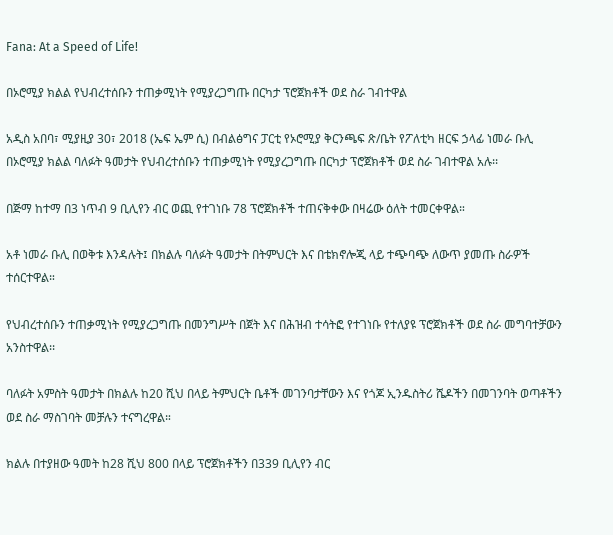Fana: At a Speed of Life!

በኦሮሚያ ክልል የህብረተሰቡን ተጠቃሚነት የሚያረጋግጡ በርካታ ፕሮጀክቶች ወደ ስራ ገብተዋል

አዲስ አበባ፣ ሚያዚያ 30፣ 2018 (ኤፍ ኤም ሲ) በብልፅግና ፓርቲ የኦሮሚያ ቅርንጫፍ ጽ/ቤት የፖለቲካ ዘርፍ ኃላፊ ነመራ ቡሊ በኦሮሚያ ክልል ባለፉት ዓመታት የህብረተሰቡን ተጠቃሚነት የሚያረጋግጡ በርካታ ፕሮጀክቶች ወደ ስራ ገብተዋል አሉ፡፡

በጅማ ከተማ በ3 ነጥብ 9 ቢሊየን ብር ወጪ የተገነቡ 78 ፕሮጀክቶች ተጠናቅቀው በዛሬው ዕለት ተመርቀዋል።

አቶ ነመራ ቡሊ በወቅቱ እንዳሉት፤ በክልሉ ባለፉት ዓመታት በትምህርት እና በቴክኖሎጂ ላይ ተጭባጭ ለውጥ ያመጡ ስራዎች ተሰርተዋል።

የህብረተሰቡን ተጠቃሚነት የሚያረጋግጡ በመንግሥት በጀት እና በሕዝብ ተሳትፎ የተገነቡ የተለያዩ ፕሮጀክቶች ወደ ስራ መግባተቻውን አንስተዋል፡፡

ባለፉት አምስት ዓመታት በክልሉ ከ20 ሺህ በላይ ትምህርት ቤቶች መገንባታቸውን እና የጎጆ ኢንዱስትሪ ሼዶችን በመገንባት ወጣቶችን ወደ ስራ ማስገባት መቻሉን ተናግረዋል።

ክልሉ በተያዘው ዓመት ከ28 ሺህ 800 በላይ ፕሮጀክቶችን በ339 ቢሊየን ብር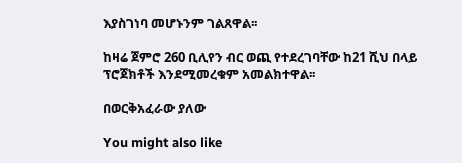እያስገነባ መሆኑንም ገልጸዋል፡፡

ከዛሬ ጀምሮ 260 ቢሊየን ብር ወጪ የተደረገባቸው ከ21 ሺህ በላይ ፕሮጀክቶች እንደሚመረቁም አመልክተዋል፡፡

በወርቅአፈራው ያለው

You might also like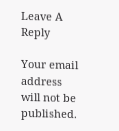Leave A Reply

Your email address will not be published.